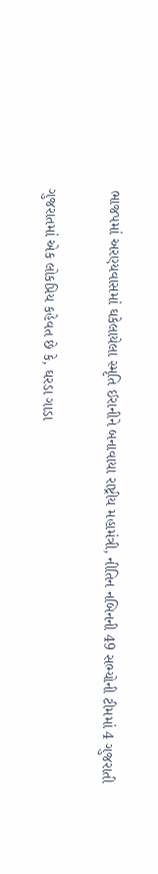ભાજપમાં અરણ્યવાસમાં ઘકેલાયેલા સ્મૃતિ ઈરાનીને બનાવાયા રાષ્ટ્રીય મહામંત્રી, નીતિન નબિનની 49 સભ્યોની ટીમમાં 4 ગુજરાતી

ગુજરાતમાં એક લોકપ્રિય કહેવત છે કે, ઘરડા ગાડા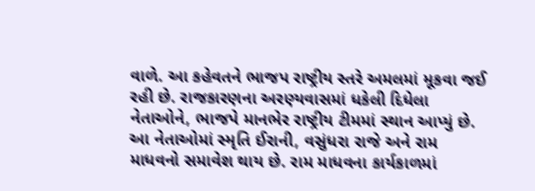વાળે. આ કહેવતને ભાજપ રાષ્ટ્રીય સ્તરે અમલમાં મૂકવા જઈ રહી છે. રાજકારણના અરણ્યવાસમાં ધકેલી દિધેલા નેતાઓને, ભાજપે માનભેર રાષ્ટ્રીય ટીમમાં સ્થાન આપ્યું છે. આ નેતાઓમાં સ્મૃતિ ઈરાની, વસુંધરા રાજે અને રામ માધવનો સમાવેશ થાય છે. રામ માધવના કાર્યકાળમાં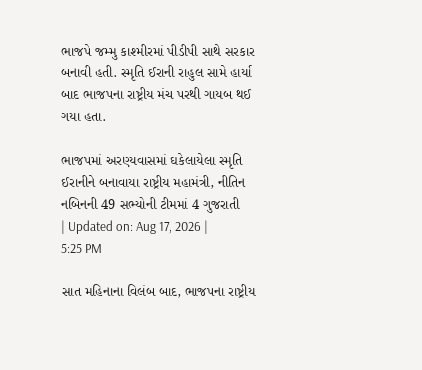ભાજપે જમ્મુ કાશ્મીરમાં પીડીપી સાથે સરકાર બનાવી હતી. સ્મૃતિ ઈરાની રાહુલ સામે હાર્યા બાદ ભાજપના રાષ્ટ્રીય મંચ પરથી ગાયબ થઈ ગયા હતા.

ભાજપમાં અરણ્યવાસમાં ઘકેલાયેલા સ્મૃતિ ઈરાનીને બનાવાયા રાષ્ટ્રીય મહામંત્રી, નીતિન નબિનની 49 સભ્યોની ટીમમાં 4 ગુજરાતી
| Updated on: Aug 17, 2026 | 5:25 PM

સાત મહિનાના વિલંબ બાદ, ભાજપના રાષ્ટ્રીય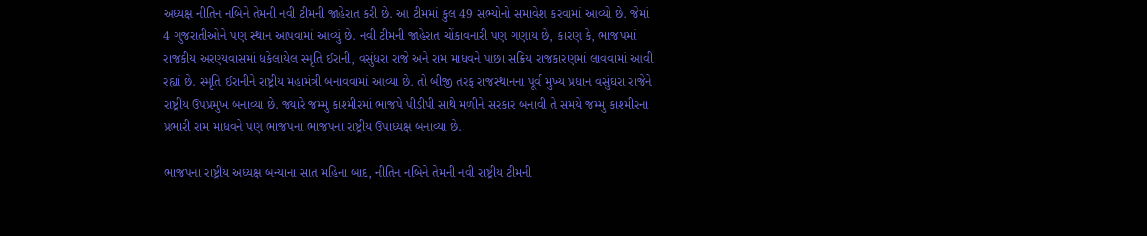અધ્યક્ષ નીતિન નબિને તેમની નવી ટીમની જાહેરાત કરી છે. આ ટીમમાં કુલ 49 સભ્યોનો સમાવેશ કરવામાં આવ્યો છે. જેમાં 4 ગુજરાતીઓને પણ સ્થાન આપવામાં આવ્યું છે. નવી ટીમની જાહેરાત ચોંકાવનારી પણ ગણાય છે, કારણ કે, ભાજપમાં રાજકીય અરણ્યવાસમાં ધકેલાયેલ સ્મૃતિ ઈરાની, વસુંધરા રાજે અને રામ માધવને પાછા સક્રિય રાજકારણમાં લાવવામાં આવી રહ્યાં છે. સ્મૃતિ ઈરાનીને રાષ્ટ્રીય મહામંત્રી બનાવવામાં આવ્યા છે. તો બીજી તરફ રાજસ્થાનના પૂર્વ મુખ્ય પ્રધાન વસુંઘરા રાજેને રાષ્ટ્રીય ઉપપ્રમુખ બનાવ્યા છે. જ્યારે જમ્મુ કાશ્મીરમાં ભાજપે પીડીપી સાથે મળીને સરકાર બનાવી તે સમયે જમ્મુ કાશ્મીરના પ્રભારી રામ માધવને પણ ભાજપના ભાજપના રાષ્ટ્રીય ઉપાધ્યક્ષ બનાવ્યા છે.

ભાજપના રાષ્ટ્રીય અધ્યક્ષ બન્યાના સાત મહિના બાદ, નીતિન નબિને તેમની નવી રાષ્ટ્રીય ટીમની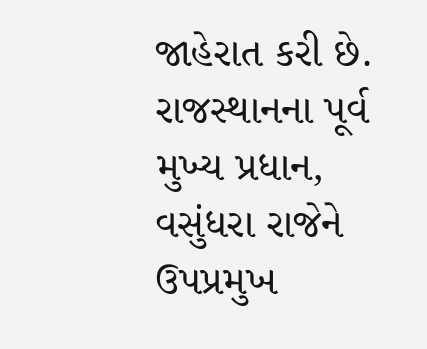જાહેરાત કરી છે. રાજસ્થાનના પૂર્વ મુખ્ય પ્રધાન, વસુંધરા રાજેને ઉપપ્રમુખ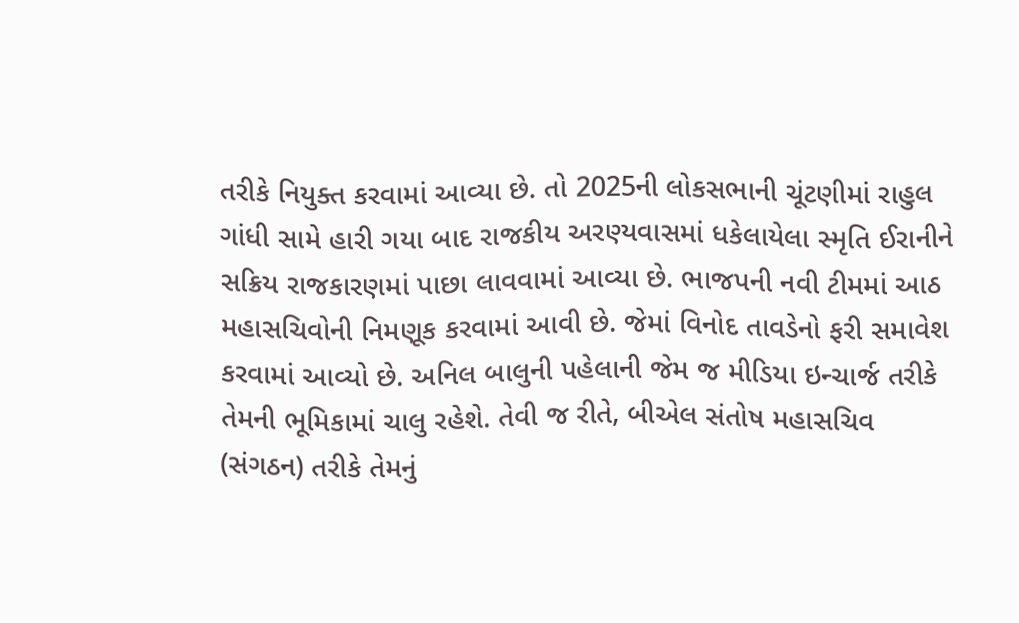તરીકે નિયુક્ત કરવામાં આવ્યા છે. તો 2025ની લોકસભાની ચૂંટણીમાં રાહુલ ગાંધી સામે હારી ગયા બાદ રાજકીય અરણ્યવાસમાં ધકેલાયેલા સ્મૃતિ ઈરાનીને સક્રિય રાજકારણમાં પાછા લાવવામાં આવ્યા છે. ભાજપની નવી ટીમમાં આઠ મહાસચિવોની નિમણૂક કરવામાં આવી છે. જેમાં વિનોદ તાવડેનો ફરી સમાવેશ કરવામાં આવ્યો છે. અનિલ બાલુની પહેલાની જેમ જ મીડિયા ઇન્ચાર્જ તરીકે તેમની ભૂમિકામાં ચાલુ રહેશે. તેવી જ રીતે, બીએલ સંતોષ મહાસચિવ (સંગઠન) તરીકે તેમનું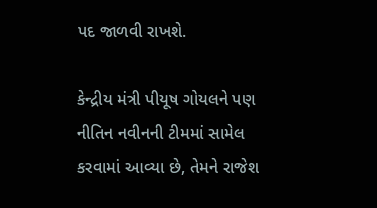પદ જાળવી રાખશે.

કેન્દ્રીય મંત્રી પીયૂષ ગોયલને પણ નીતિન નવીનની ટીમમાં સામેલ કરવામાં આવ્યા છે, તેમને રાજેશ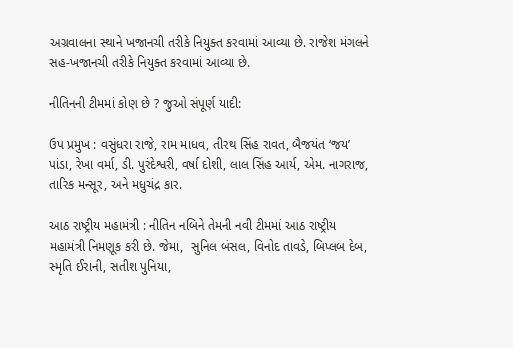અગ્રવાલના સ્થાને ખજાનચી તરીકે નિયુક્ત કરવામાં આવ્યા છે. રાજેશ મંગલને સહ-ખજાનચી તરીકે નિયુક્ત કરવામાં આવ્યા છે.

નીતિનની ટીમમાં કોણ છે ? જુઓ સંપૂર્ણ યાદી:

ઉપ પ્રમુખ : વસુંધરા રાજે, રામ માધવ, તીરથ સિંહ રાવત, બૈજયંત ‘જય’ પાંડા, રેખા વર્મા, ડી. પુરંદેશ્વરી, વર્ષા દોશી, લાલ સિંહ આર્ય, એમ. નાગરાજ, તારિક મન્સૂર, અને મધુચંદ્ર કાર.

આઠ રાષ્ટ્રીય મહામંત્રી : નીતિન નબિને તેમની નવી ટીમમાં આઠ રાષ્ટ્રીય મહામંત્રી નિમણૂક કરી છે. જેમા,  સુનિલ બંસલ, વિનોદ તાવડે, બિપ્લબ દેબ, સ્મૃતિ ઈરાની, સતીશ પુનિયા,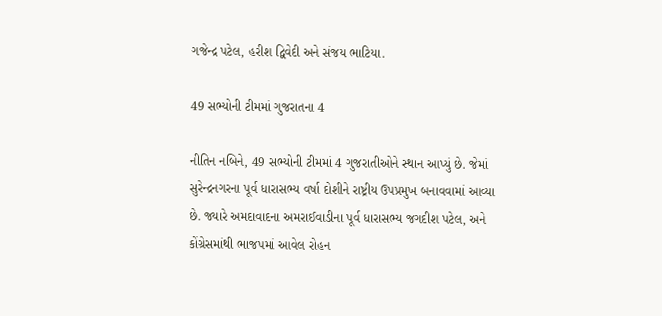ગજેન્દ્ર પટેલ, હરીશ દ્વિવેદી અને સંજય ભાટિયા.

49 સભ્યોની ટીમમાં ગુજરાતના 4

નીતિન નબિને, 49 સભ્યોની ટીમમાં 4 ગુજરાતીઓને સ્થાન આપ્યું છે. જેમાં સુરેન્દ્રનગરના પૂર્વ ધારાસભ્ય વર્ષા દોશીને રાષ્ટ્રીય ઉપપ્રમુખ બનાવવામાં આવ્યા છે. જ્યારે અમદાવાદના અમરાઈવાડીના પૂર્વ ધારાસભ્ય જગદીશ પટેલ, અને કોંગ્રેસમાંથી ભાજપમાં આવેલ રોહન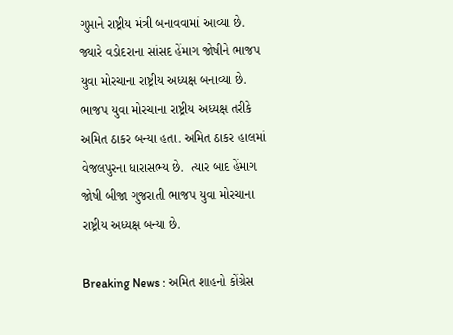ગુપ્તાને રાષ્ટ્રીય મંત્રી બનાવવામાં આવ્યા છે. જ્યારે વડોદરાના સાંસદ હેંમાગ જોષીને ભાજપ યુવા મોરચાના રાષ્ટ્રીય અધ્યક્ષ બનાવ્યા છે. ભાજપ યુવા મોરચાના રાષ્ટ્રીય અધ્યક્ષ તરીકે અમિત ઠાકર બન્યા હતા. અમિત ઠાકર હાલમાં વેજલપુરના ધારાસભ્ય છે.  ત્યાર બાદ હેંમાગ જોષી બીજા ગુજરાતી ભાજપ યુવા મોરચાના રાષ્ટ્રીય અધ્યક્ષ બન્યા છે.

Breaking News : અમિત શાહનો કોંગ્રેસ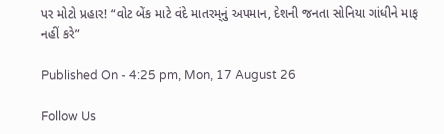પર મોટો પ્રહાર! “વોટ બેંક માટે વંદે માતરમ્‌નું અપમાન, દેશની જનતા સોનિયા ગાંધીને માફ નહીં કરે”

Published On - 4:25 pm, Mon, 17 August 26

Follow Us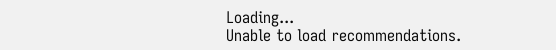Loading...
Unable to load recommendations.